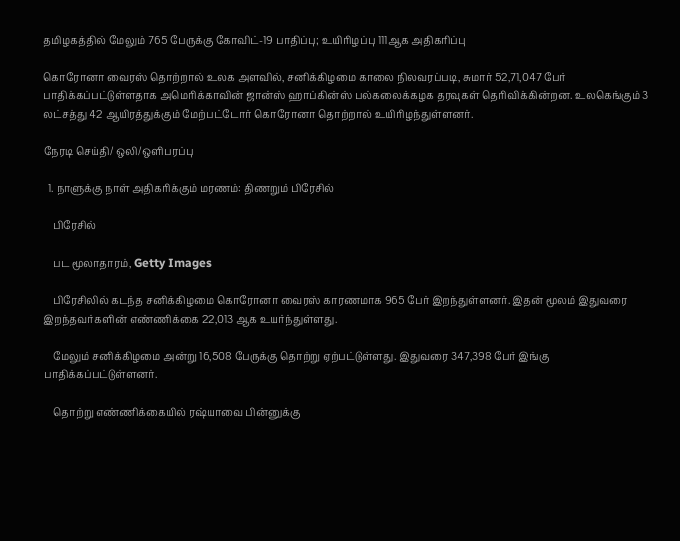தமிழகத்தில் மேலும் 765 பேருக்கு கோவிட்-19 பாதிப்பு; உயிரிழப்பு 111ஆக அதிகரிப்பு

கொரோனா வைரஸ் தொற்றால் உலக அளவில், சனிக்கிழமை காலை நிலவரப்படி, சுமார் 52,71,047 பேர் பாதிக்கப்பட்டுள்ளதாக அமெரிக்காவின் ஜான்ஸ் ஹாப்கின்ஸ் பல்கலைக்கழக தரவுகள் தெரிவிக்கின்றன. உலகெங்கும் 3 லட்சத்து 42 ஆயிரத்துக்கும் மேற்பட்டோர் கொரோனா தொற்றால் உயிரிழந்துள்ளனர்.

நேரடி செய்தி/ ஒலி/ஒளிபரப்பு

  1. நாளுக்கு நாள் அதிகரிக்கும் மரணம்: திணறும் பிரேசில்

    பிரேசில்

    பட மூலாதாரம், Getty Images

    பிரேசிலில் கடந்த சனிக்கிழமை கொரோனா வைரஸ் காரணமாக 965 பேர் இறந்துள்ளனர். இதன் மூலம் இதுவரை இறந்தவர்களின் எண்ணிக்கை 22,013 ஆக உயர்ந்துள்ளது.

    மேலும் சனிக்கிழமை அன்று 16,508 பேருக்கு தொற்று ஏற்பட்டுள்ளது. இதுவரை 347,398 பேர் இங்கு பாதிக்கப்பட்டுள்ளனர்.

    தொற்று எண்ணிக்கையில் ரஷ்யாவை பின்னுக்கு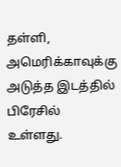தள்ளி, அமெரிக்காவுக்கு அடுத்த இடத்தில் பிரேசில் உள்ளது.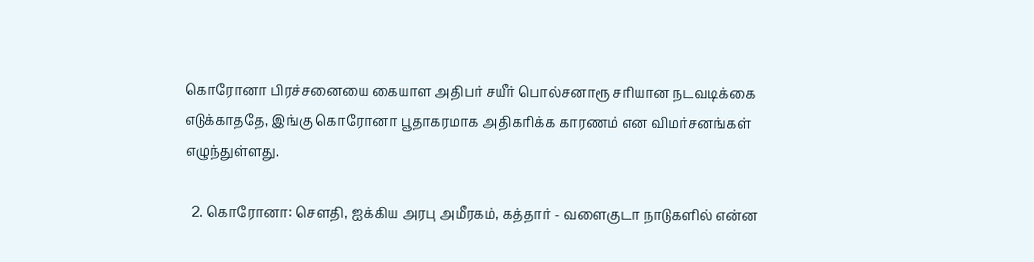கொரோனா பிரச்சனையை கையாள அதிபர் சயீர் பொல்சனாரூ சரியான நடவடிக்கை எடுக்காததே, இங்கு கொரோனா பூதாகரமாக அதிகரிக்க காரணம் என விமர்சனங்கள் எழுந்துள்ளது.

  2. கொரோனா: செளதி, ஐக்கிய அரபு அமீரகம், கத்தார் - வளைகுடா நாடுகளில் என்ன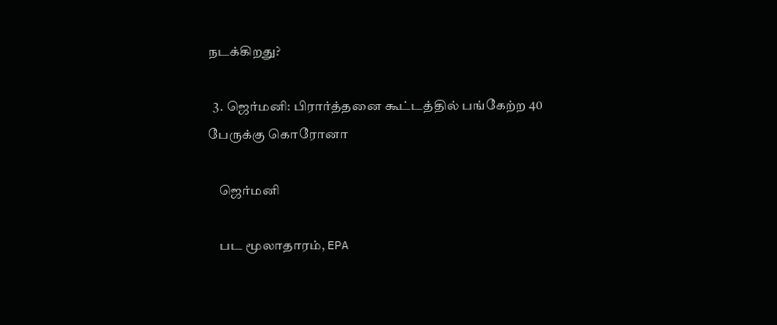நடக்கிறது?

  3. ஜெர்மனி: பிரார்த்தனை கூட்டத்தில் பங்கேற்ற 40 பேருக்கு கொரோனா

    ஜெர்மனி

    பட மூலாதாரம், EPA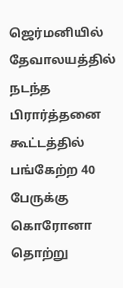ஜெர்மனியில் தேவாலயத்தில் நடந்த பிரார்த்தனை கூட்டத்தில் பங்கேற்ற 40 பேருக்கு கொரோனா தொற்று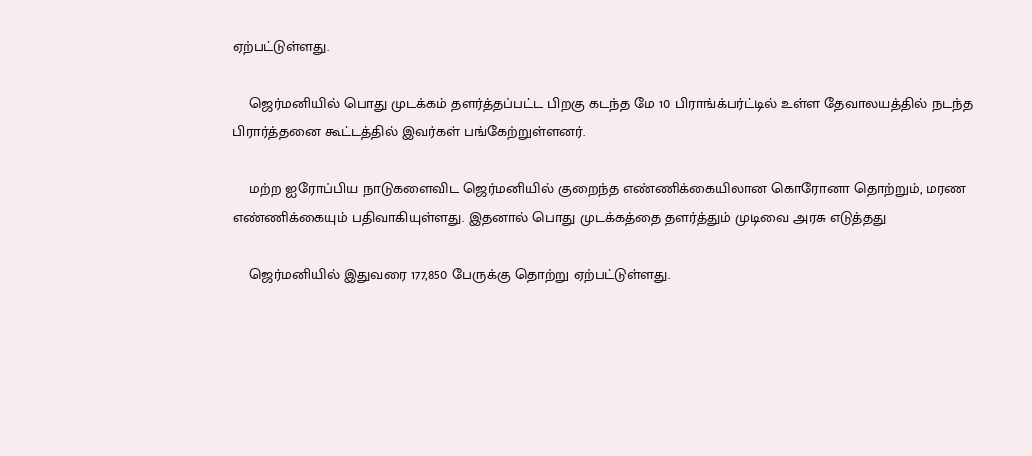ஏற்பட்டுள்ளது.

    ஜெர்மனியில் பொது முடக்கம் தளர்த்தப்பட்ட பிறகு கடந்த மே 10 பிராங்க்பர்ட்டில் உள்ள தேவாலயத்தில் நடந்த பிரார்த்தனை கூட்டத்தில் இவர்கள் பங்கேற்றுள்ளனர்.

    மற்ற ஐரோப்பிய நாடுகளைவிட ஜெர்மனியில் குறைந்த எண்ணிக்கையிலான கொரோனா தொற்றும், மரண எண்ணிக்கையும் பதிவாகியுள்ளது. இதனால் பொது முடக்கத்தை தளர்த்தும் முடிவை அரசு எடுத்தது

    ஜெர்மனியில் இதுவரை 177,850 பேருக்கு தொற்று ஏற்பட்டுள்ளது.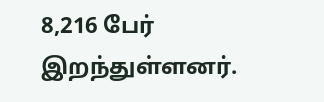8,216 பேர் இறந்துள்ளனர்.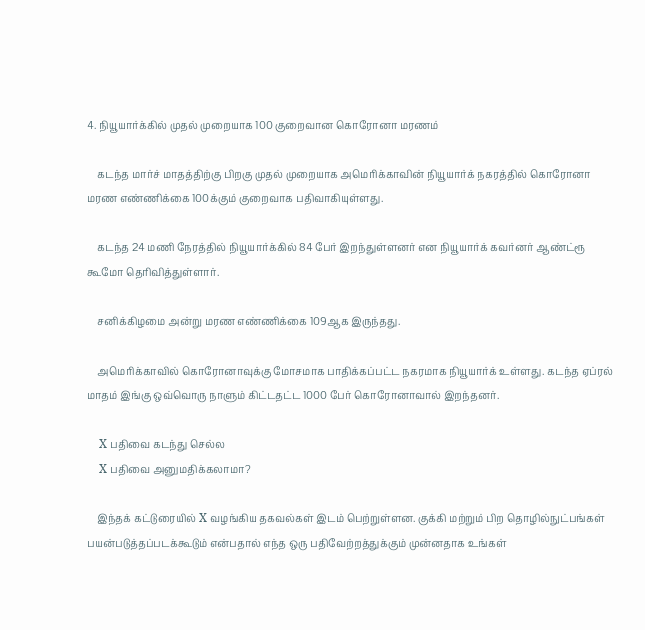4. நியூயார்க்கில் முதல் முறையாக 100 குறைவான கொரோனா மரணம்

    கடந்த மார்ச் மாதத்திற்கு பிறகு முதல் முறையாக அமெரிக்காவின் நியூயார்க் நகரத்தில் கொரோனா மரண எண்ணிக்கை 100க்கும் குறைவாக பதிவாகியுள்ளது.

    கடந்த 24 மணி நேரத்தில் நியூயார்க்கில் 84 பேர் இறந்துள்ளனர் என நியூயார்க் கவர்னர் ஆண்ட்ரூ கூமோ தெரிவித்துள்ளார்.

    சனிக்கிழமை அன்று மரண எண்ணிக்கை 109ஆக இருந்தது.

    அமெரிக்காவில் கொரோனாவுக்கு மோசமாக பாதிக்கப்பட்ட நகரமாக நியூயார்க் உள்ளது. கடந்த ஏப்ரல் மாதம் இங்கு ஒவ்வொரு நாளும் கிட்டதட்ட 1000 பேர் கொரோனாவால் இறந்தனர்.

    X பதிவை கடந்து செல்ல
    X பதிவை அனுமதிக்கலாமா?

    இந்தக் கட்டுரையில் X வழங்கிய தகவல்கள் இடம் பெற்றுள்ளன. குக்கி மற்றும் பிற தொழில்நுட்பங்கள் பயன்படுத்தப்படக்கூடும் என்பதால் எந்த ஒரு பதிவேற்றத்துக்கும் முன்னதாக உங்கள்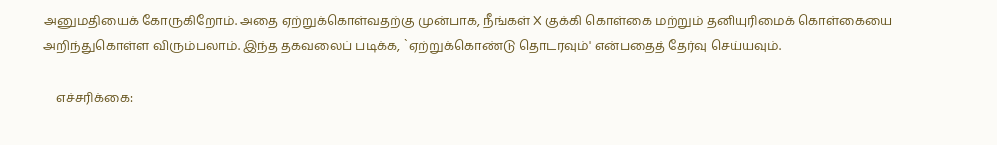அனுமதியைக் கோருகிறோம். அதை ஏற்றுக்கொள்வதற்கு முன்பாக, நீங்கள் X குக்கி கொள்கை மற்றும் தனியுரிமைக் கொள்கையை அறிந்துகொள்ள விரும்பலாம். இந்த தகவலைப் படிக்க, `ஏற்றுக்கொண்டு தொடரவும்' என்பதைத் தேர்வு செய்யவும்.

    எச்சரிக்கை: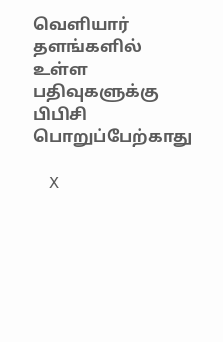வெளியார் தளங்களில் உள்ள பதிவுகளுக்கு பிபிசி பொறுப்பேற்காது

    X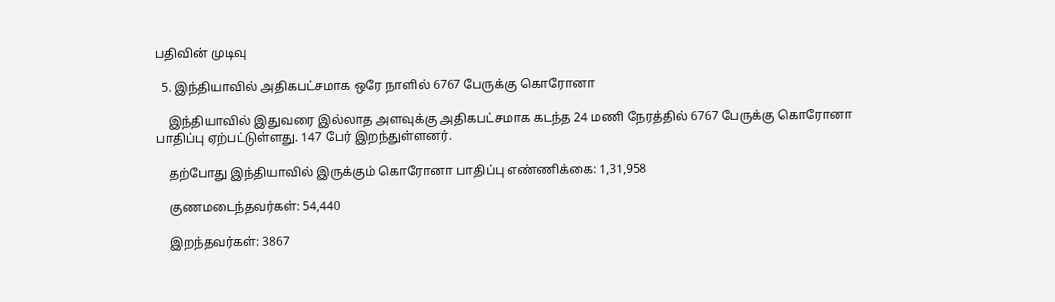பதிவின் முடிவு

  5. இந்தியாவில் அதிகபட்சமாக ஒரே நாளில் 6767 பேருக்கு கொரோனா

    இந்தியாவில் இதுவரை இல்லாத அளவுக்கு அதிகபட்சமாக கடந்த 24 மணி நேரத்தில் 6767 பேருக்கு கொரோனா பாதிப்பு ஏற்பட்டுள்ளது. 147 பேர் இறந்துள்ளனர்.

    தற்போது இந்தியாவில் இருக்கும் கொரோனா பாதிப்பு எண்ணிக்கை: 1,31,958

    குணமடைந்தவர்கள்: 54,440

    இறந்தவர்கள்: 3867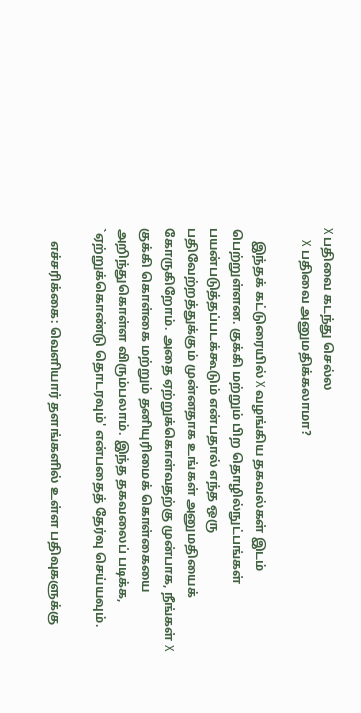X பதிவை கடந்து செல்ல
    X பதிவை அனுமதிக்கலாமா?

    இந்தக் கட்டுரையில் X வழங்கிய தகவல்கள் இடம் பெற்றுள்ளன. குக்கி மற்றும் பிற தொழில்நுட்பங்கள் பயன்படுத்தப்படக்கூடும் என்பதால் எந்த ஒரு பதிவேற்றத்துக்கும் முன்னதாக உங்கள் அனுமதியைக் கோருகிறோம். அதை ஏற்றுக்கொள்வதற்கு முன்பாக, நீங்கள் X குக்கி கொள்கை மற்றும் தனியுரிமைக் கொள்கையை அறிந்துகொள்ள விரும்பலாம். இந்த தகவலைப் படிக்க, `ஏற்றுக்கொண்டு தொடரவும்' என்பதைத் தேர்வு செய்யவும்.

    எச்சரிக்கை: வெளியார் தளங்களில் உள்ள பதிவுகளுக்கு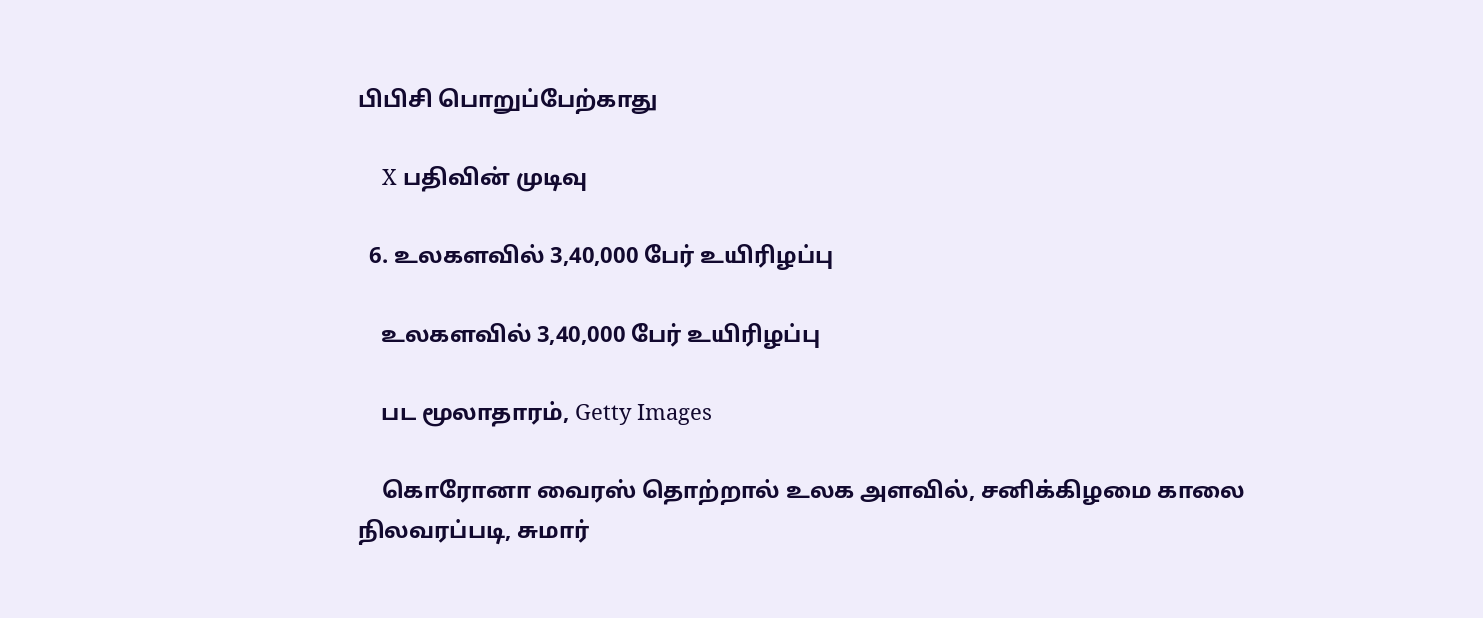பிபிசி பொறுப்பேற்காது

    X பதிவின் முடிவு

  6. உலகளவில் 3,40,000 பேர் உயிரிழப்பு

    உலகளவில் 3,40,000 பேர் உயிரிழப்பு

    பட மூலாதாரம், Getty Images

    கொரோனா வைரஸ் தொற்றால் உலக அளவில், சனிக்கிழமை காலை நிலவரப்படி, சுமார்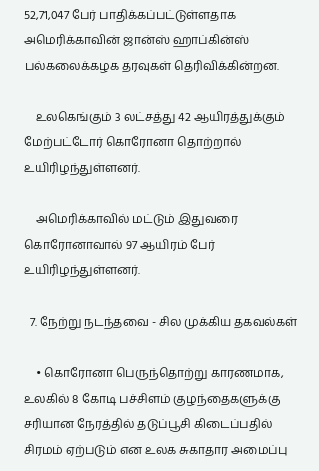52,71,047 பேர் பாதிக்கப்பட்டுள்ளதாக அமெரிக்காவின் ஜான்ஸ் ஹாப்கின்ஸ் பல்கலைக்கழக தரவுகள் தெரிவிக்கின்றன.

    உலகெங்கும் 3 லட்சத்து 42 ஆயிரத்துக்கும் மேற்பட்டோர் கொரோனா தொற்றால் உயிரிழந்துள்ளனர்.

    அமெரிக்காவில் மட்டும் இதுவரை கொரோனாவால் 97 ஆயிரம் பேர் உயிரிழந்துள்ளனர்.

  7. நேற்று நடந்தவை - சில முக்கிய தகவல்கள்

    • கொரோனா பெருந்தொற்று காரணமாக, உலகில் 8 கோடி பச்சிளம் குழந்தைகளுக்கு சரியான நேரத்தில் தடுப்பூசி கிடைப்பதில் சிரமம் ஏற்படும் என உலக சுகாதார அமைப்பு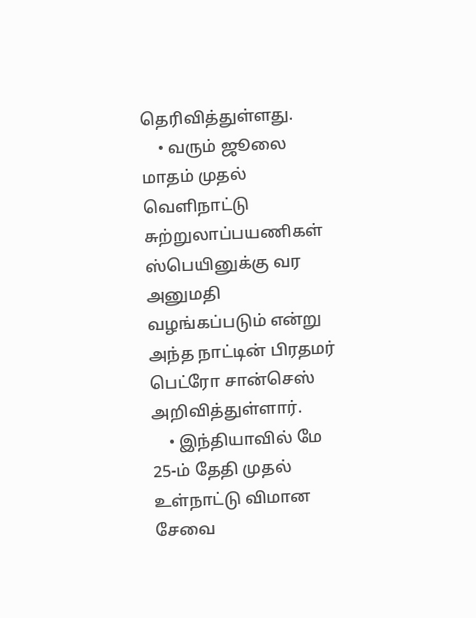தெரிவித்துள்ளது.
    • வரும் ஜூலை மாதம் முதல் வெளிநாட்டு சுற்றுலாப்பயணிகள் ஸ்பெயினுக்கு வர அனுமதி வழங்கப்படும் என்று அந்த நாட்டின் பிரதமர் பெட்ரோ சான்செஸ் அறிவித்துள்ளார்.
    • இந்தியாவில் மே 25-ம் தேதி முதல் உள்நாட்டு விமான சேவை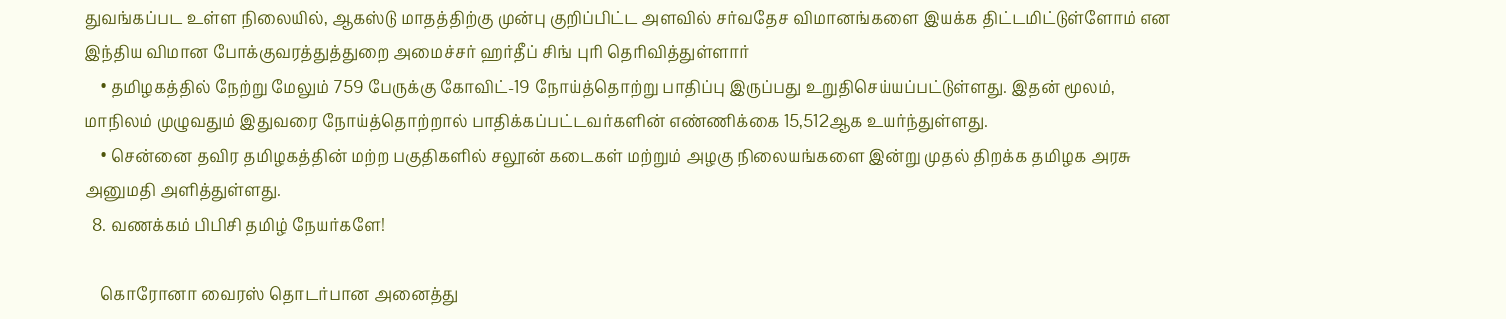துவங்கப்பட உள்ள நிலையில், ஆகஸ்டு மாதத்திற்கு முன்பு குறிப்பிட்ட அளவில் சர்வதேச விமானங்களை இயக்க திட்டமிட்டுள்ளோம் என இந்திய விமான போக்குவரத்துத்துறை அமைச்சர் ஹர்தீப் சிங் புரி தெரிவித்துள்ளார்
    • தமிழகத்தில் நேற்று மேலும் 759 பேருக்கு கோவிட்-19 நோய்த்தொற்று பாதிப்பு இருப்பது உறுதிசெய்யப்பட்டுள்ளது. இதன் மூலம், மாநிலம் முழுவதும் இதுவரை நோய்த்தொற்றால் பாதிக்கப்பட்டவர்களின் எண்ணிக்கை 15,512ஆக உயர்ந்துள்ளது.
    • சென்னை தவிர தமிழகத்தின் மற்ற பகுதிகளில் சலூன் கடைகள் மற்றும் அழகு நிலையங்களை இன்று முதல் திறக்க தமிழக அரசு அனுமதி அளித்துள்ளது.
  8. வணக்கம் பிபிசி தமிழ் நேயர்களே!

    கொரோனா வைரஸ் தொடர்பான அனைத்து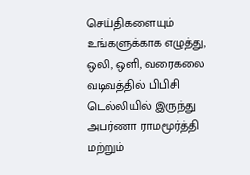செய்திகளையும் உங்களுக்காக எழுத்து, ஒலி, ஒளி, வரைகலை வடிவத்தில் பிபிசி டெல்லியில் இருந்து அபர்ணா ராமமூர்த்தி மற்றும்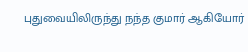புதுவையிலிருந்து நந்த குமார் ஆகியோர்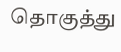தொகுத்து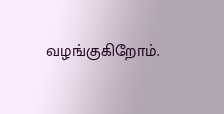வழங்குகிறோம்.